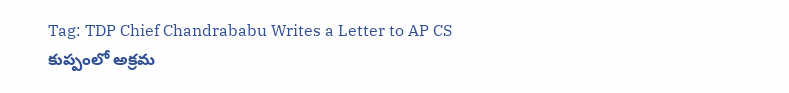Tag: TDP Chief Chandrababu Writes a Letter to AP CS
కుప్పంలో అక్రమ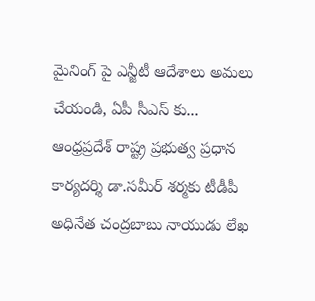మైనింగ్ పై ఎన్జీటీ ఆదేశాలు అమలు చేయండి, ఏపీ సీఎస్ కు...
ఆంధ్రప్రదేశ్ రాష్ట్ర ప్రభుత్వ ప్రధాన కార్యదర్శి డా.సమీర్ శర్మకు టీడీపీ అధినేత చంద్రబాబు నాయుడు లేఖ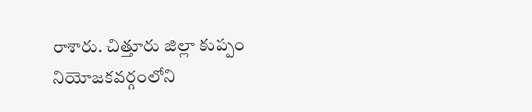రాశారు. చిత్తూరు జిల్లా కుప్పం నియోజకవర్గంలోని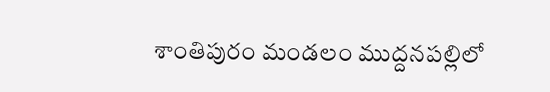శాంతిపురం మండలం ముద్దనపల్లిలో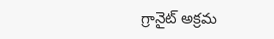గ్రానైట్ అక్రమ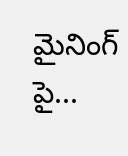మైనింగ్ పై...